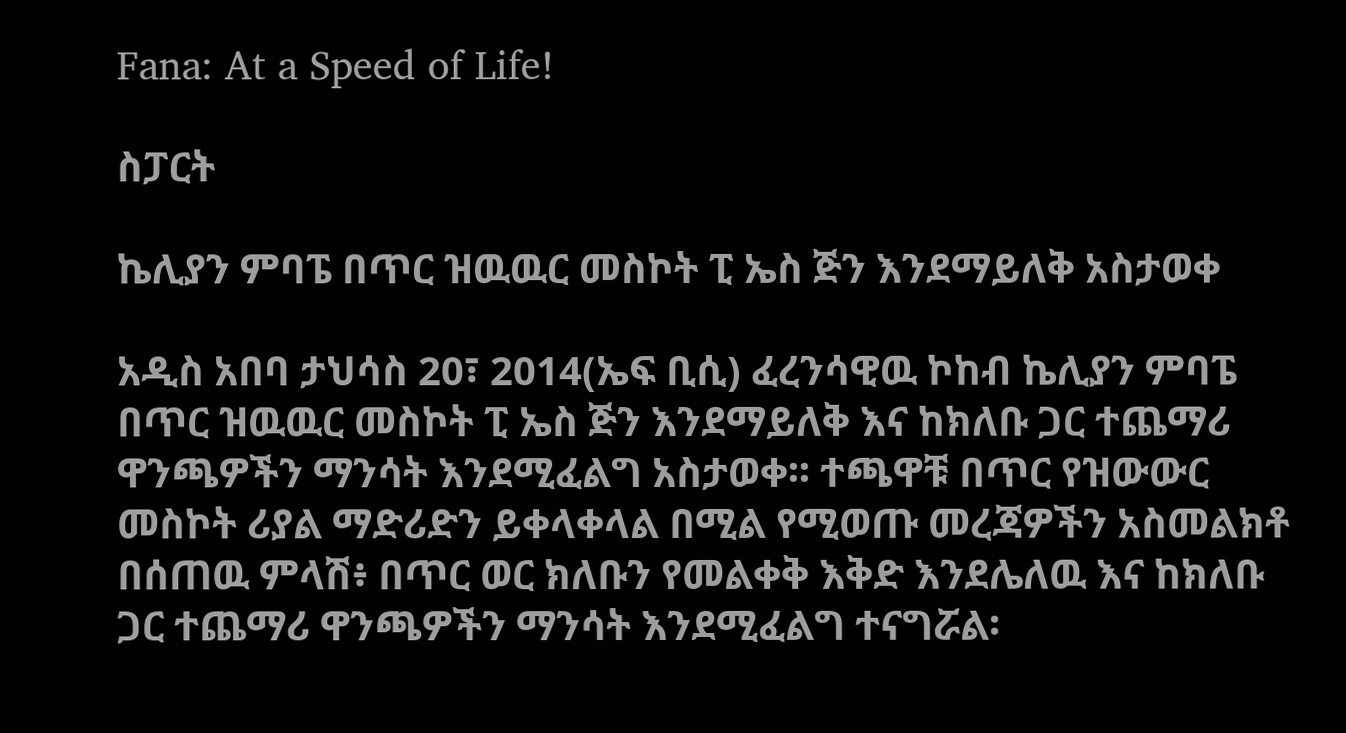Fana: At a Speed of Life!

ስፓርት

ኬሊያን ምባፔ በጥር ዝዉዉር መስኮት ፒ ኤስ ጅን እንደማይለቅ አስታወቀ

አዲስ አበባ ታህሳስ 20፣ 2014(ኤፍ ቢሲ) ፈረንሳዊዉ ኮከብ ኬሊያን ምባፔ በጥር ዝዉዉር መስኮት ፒ ኤስ ጅን እንደማይለቅ እና ከክለቡ ጋር ተጨማሪ ዋንጫዎችን ማንሳት እንደሚፈልግ አስታወቀ፡፡ ተጫዋቹ በጥር የዝውውር መስኮት ሪያል ማድሪድን ይቀላቀላል በሚል የሚወጡ መረጃዎችን አስመልክቶ በሰጠዉ ምላሽ፥ በጥር ወር ክለቡን የመልቀቅ እቅድ እንደሌለዉ እና ከክለቡ ጋር ተጨማሪ ዋንጫዎችን ማንሳት እንደሚፈልግ ተናግሯል፡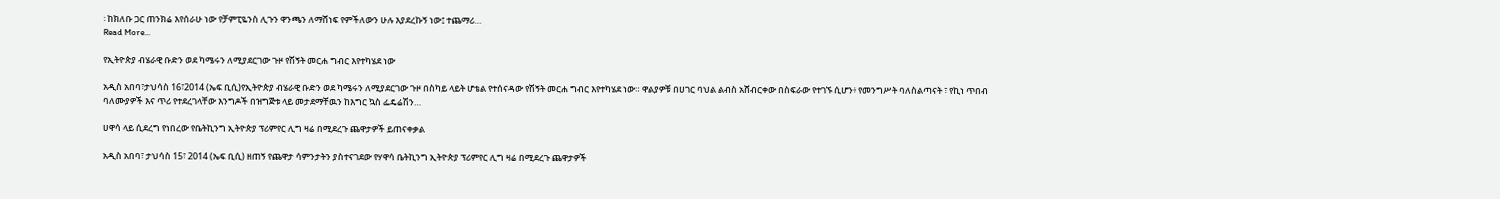፡ ከክለቡ ጋር ጠንክሬ እየሰራሁ ነው የቻምፒዬንስ ሊጉን ዋንጫን ለማሸነፍ የምችለውን ሁሉ እያደረኩኝ ነው፤ ተጨማሪ…
Read More...

የኢትዮጵያ ብሄራዊ ቡድን ወደ ካሜሩን ለሚያደርገው ጉዞ የሽኝት መርሐ ግብር እየተካሄደ ነው

አዲስ አበባ፣ታህሳስ 16፣2014 (ኤፍ ቢሲ)የኢትዮጵያ ብሄራዊ ቡድን ወደ ካሜሩን ለሚያደርገው ጉዞ በስካይ ላይት ሆቴል የተሰናዳው የሽኝት መርሐ ግብር እየተካሄደ ነው። ዋልያዎቹ በሀገር ባህል ልብስ አሸብርቀው በስፍራው የተገኙ ሲሆን፥ የመንግሥት ባለስልጣናት ፣ የኪነ ጥበብ ባለሙያዎች እና ጥሪ የተደረገላቸው እንግዶች በዝግጅቱ ላይ መታደማቸዉን ከእግር ኳስ ፌዴሬሽን…

ሀዋሳ ላይ ሲደረግ የነበረው የቤትኪንግ ኢትዮጵያ ፕሪምየር ሊግ ዛሬ በሚደረጉ ጨዋታዎች ይጠናቀቃል

አዲስ አበባ፣ ታህሳስ 15፣ 2014 (ኤፍ ቢሲ) ዘጠኝ የጨዋታ ሳምንታትን ያስተናገደው የሃዋሳ ቤትኪንግ ኢትዮጵያ ፕሪምየር ሊግ ዛሬ በሚደረጉ ጨዋታዎች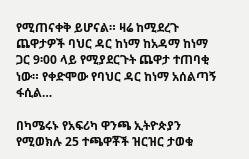የሚጠናቀቅ ይሆናል። ዛሬ ከሚደረጉ ጨዋታዎች ባህር ዳር ከነማ ከአዳማ ከነማ ጋር 9፡00 ላይ የሚያደርጉት ጨዋታ ተጠባቂ ነው። የቀድሞው የባህር ዳር ከነማ አሰልጣኝ ፋሲል…

በካሜሩኑ የአፍሪካ ዋንጫ ኢትዮጵያን የሚወክሉ 25 ተጫዋቾች ዝርዝር ታወቁ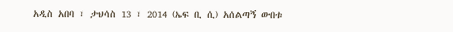አዲስ አበባ ፣ ታህሳስ 13 ፣ 2014 (ኤፍ ቢ ሲ) አሰልጣኝ ውበቱ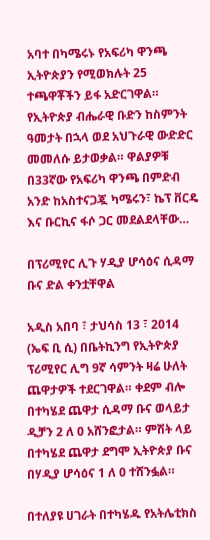አባተ በካሜሩኑ የአፍሪካ ዋንጫ ኢትዮጵያን የሚወክሉት 25 ተጫዋቾችን ይፋ አድርገዋል። የኢትዮጵያ ብሔራዊ ቡድን ከስምንት ዓመታት በኋላ ወደ አህጉራዊ ውድድር መመለሱ ይታወቃል። ዋልያዎቹ በ33ኛው የአፍሪካ ዋንጫ በምድብ አንድ ከአስተናጋጇ ካሜሩን፣ ኬፕ ቨርዴ እና ቡርኪና ፋሶ ጋር መደልደላቸው…

በፕሪሚየር ሊጉ ሃዲያ ሆሳዕና ሲዳማ ቡና ድል ቀንቷቸዋል

አዲስ አበባ ፣ ታህሳስ 13 ፣ 2014 (ኤፍ ቢ ሲ) በቤትኪንግ የኢትዮጵያ ፕሪሚየር ሊግ 9ኛ ሳምንት ዛሬ ሁለት ጨዋታዎች ተደርገዋል። ቀደም ብሎ በተካሄደ ጨዋታ ሲዳማ ቡና ወላይታ ዲቻን 2 ለ 0 አሸንፎታል። ምሽት ላይ በተካሄደ ጨዋታ ደግሞ ኢትዮጵያ ቡና በሃዲያ ሆሳዕና 1 ለ 0 ተሸንፏል።

በተለያዩ ሀገራት በተካሄዱ የአትሌቲክስ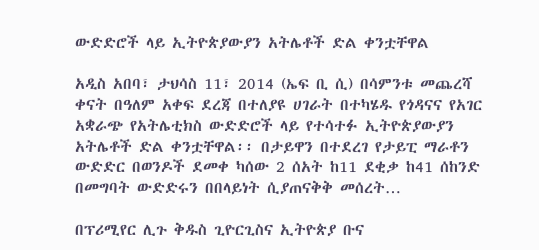ውድድሮች ላይ ኢትዮጵያውያን አትሌቶች ድል ቀንቷቸዋል

አዲስ አበባ፣ ታህሳስ 11፣ 2014 (ኤፍ ቢ ሲ) በሳምንቱ መጨረሻ ቀናት በዓለም አቀፍ ደረጃ በተለያዩ ሀገራት በተካሄዱ የጎዳናና የአገር አቋራጭ የአትሌቲክስ ውድድሮች ላይ የተሳተፉ ኢትዮጵያውያን አትሌቶች ድል ቀንቷቸዋል፡፡ በታይዋን በተደረገ የታይፒ ማራቶን ውድድር በወንዶች ደመቀ ካሰው 2 ሰአት ከ11 ደቂቃ ከ41 ሰከንድ በመግባት ውድድሩን በበላይነት ሲያጠናቅቅ መሰረት…

በፕሪሚየር ሊጉ ቅዱስ ጊዮርጊስና ኢትዮጵያ ቡና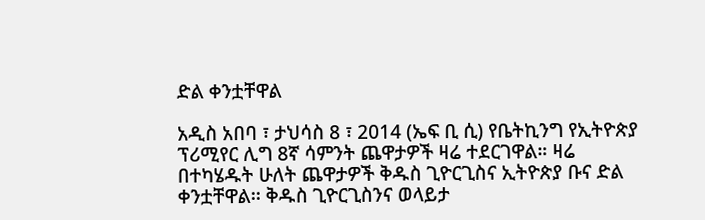ድል ቀንቷቸዋል

አዲስ አበባ ፣ ታህሳስ 8 ፣ 2014 (ኤፍ ቢ ሲ) የቤትኪንግ የኢትዮጵያ ፕሪሚየር ሊግ 8ኛ ሳምንት ጨዋታዎች ዛሬ ተደርገዋል። ዛሬ በተካሄዱት ሁለት ጨዋታዎች ቅዱስ ጊዮርጊስና ኢትዮጵያ ቡና ድል ቀንቷቸዋል፡፡ ቅዱስ ጊዮርጊስንና ወላይታ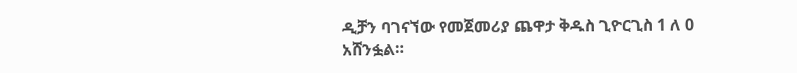ዲቻን ባገናኘው የመጀመሪያ ጨዋታ ቅዱስ ጊዮርጊስ 1 ለ 0 አሸንፏል።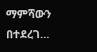ማምሻውን በተደረገ…